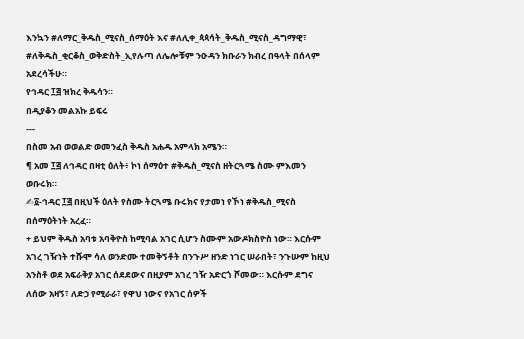እንኳን #ለማር_ቅዱስ_ሚናስ_ሰማዕት እና #ለሊቀ_ጳጳሳት_ቅዱስ_ሚናስ_ዳግማዊ፣ #ለቅዱስ_ቂርቆስ_ወቅድስት_ኢየሉጣ ለሌሎቹም ንዑዳን ክቡራን ክብረ በዓላት በሰላም አደረሳችሁ።
የኅዳር ፲፭ ዝክረ ቅዱሳን።
በዲያቆን መልአኩ ይፍሩ
---
በስመ አብ ወወልድ ወመንፈስ ቅዱስ አሐዱ አምላክ አሜን።
¶ አመ ፲፭ ለኅዳር በዛቲ ዕለት፥ ኮነ ሰማዕተ #ቅዱስ_ሚናስ ዘትርጓሜ ስሙ ምእመን ወቡሩክ።
✍፩-ኅዳር ፲፭ በዚህች ዕለት የስሙ ትርጓሜ ቡሩክና የታመነ የኾነ #ቅዱስ_ሚናስ በሰማዕትነት አረፈ።
+ ይህም ቅዱስ አባቱ አባቅዮስ ከሚባል አገር ሲሆን ስሙም አውዶክስዮስ ነው። እርሱም አገረ ገዥነት ተሹሞ ሳለ ወንድሙ ተመቅኝቶት በንጉሥ ዘንድ ነገር ሠራበት፣ ንጉሡም ከዚህ አንስቶ ወደ አፍራቅያ አገር ሰደደውና በዚያም አገረ ገዥ አድርጎ ሾመው። እርሱም ደግና ለሰው አዛኝ፣ ለድኃ የሚራራ፣ የዋህ ነውና የአገር ሰዎች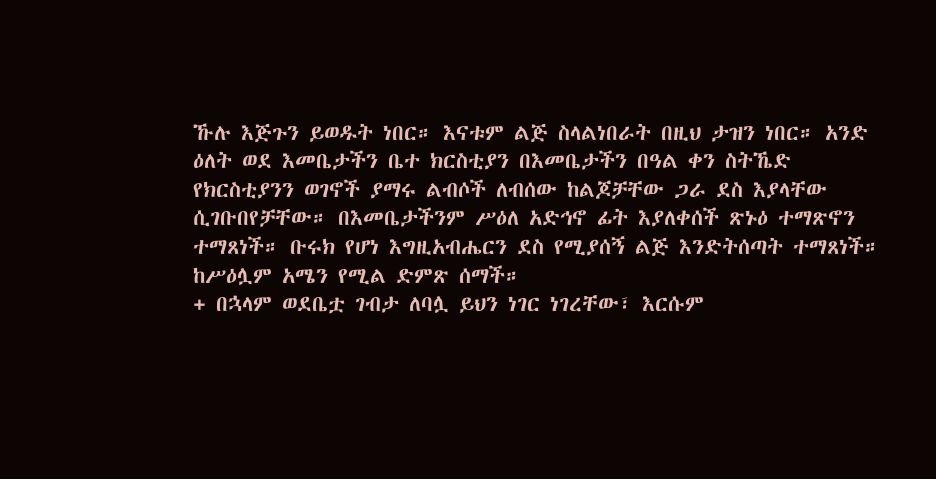ኹሉ እጅጉን ይወዱት ነበር። እናቱም ልጅ ስላልነበራት በዚህ ታዝን ነበር። አንድ ዕለት ወደ እመቤታችን ቤተ ክርስቲያን በእመቤታችን በዓል ቀን ስትኼድ የክርስቲያንን ወገኖች ያማሩ ልብሶች ለብሰው ከልጆቻቸው ጋራ ደስ እያላቸው ሲገቡበየቻቸው። በእመቤታችንም ሥዕለ አድኅኖ ፊት እያለቀሰች ጽኑዕ ተማጽኖን ተማጸነች። ቡሩክ የሆነ እግዚአብሔርን ደስ የሚያሰኝ ልጅ እንድትሰጣት ተማጸነች። ከሥዕሏም አሜን የሚል ድምጽ ሰማች።
+ በኋላም ወደቤቷ ገብታ ለባሏ ይህን ነገር ነገረቸው፣ እርሱም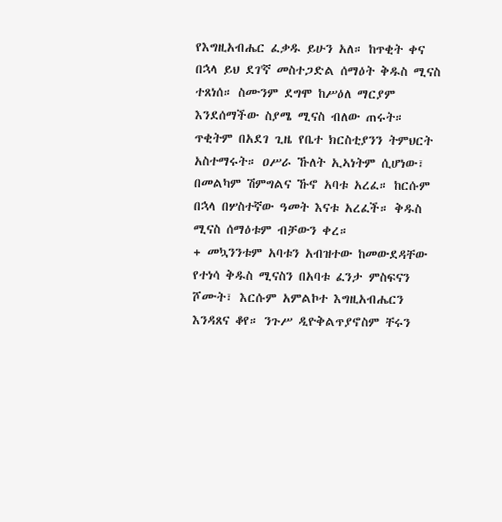የእግዚአብሔር ፈቃዱ ይሁን አለ። ከጥቂት ቀና በኋላ ይህ ደገ'ኛ መስተጋድል ሰማዕት ቅዱስ ሚናስ ተጸነሰ። ስሙንም ደግሞ ከሥዕለ ማርያም እንደሰማችው ስያሜ ሚናስ ብለው ጠሩት። ጥቂትም በአደገ ጊዜ የቤተ ክርስቲያንን ትምህርት አስተማሩት። ዐሥራ ኹለት ኢኣነትም ሲሆነው፣ በመልካም ሽምግልና ኹኖ አባቱ አረፈ። ከርሱም በኋላ በሦስተኛው ዓመት እናቱ አረፈች። ቅዱስ ሚናስ ሰማዕቱም ብቻውን ቀረ።
+ መኳንንቱም አባቱን አብዝተው ከመውደዳቸው የተነሳ ቅዱስ ሚናስን በአባቱ ፈንታ ምስፍናን ሾሙት፣ እርሱም አምልኮተ እግዚአብሔርን እንዳጸና ቆየ። ንጉሥ ዲዮቅልጥያኖስም ቸሩን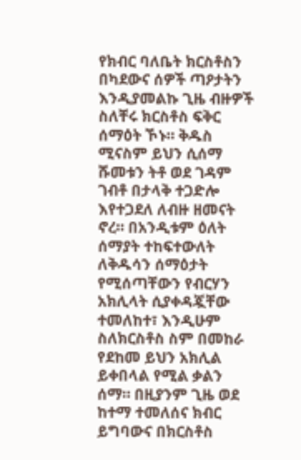የክብር ባለቤት ክርስቶስን በካደውና ሰዎች ጣዖታትን እንዲያመልኩ ጊዜ ብዙዎች ስለቸሩ ክርስቶስ ፍቅር ሰማዕት ኾኑ። ቅዱስ ሚናስም ይህን ሲሰማ ሹመቱን ትቶ ወደ ገዳም ገብቶ በታላቅ ተጋድሎ እየተጋደለ ለብዙ ዘመናት ኖረ። በአንዲቱም ዕለት ሰማያት ተከፍተውለት ለቅዱሳን ሰማዕታት የሚሰጣቸውን የብርሃን አክሊላት ሲያቀዳጇቸው ተመለከተ፣ እንዲሁም ስለክርስቶስ ስም በመከራ የደከመ ይህን አክሊል ይቀበላል የሚል ቃልን ሰማ። በዚያንም ጊዜ ወደ ከተማ ተመለሰና ክብር ይግባውና በክርስቶስ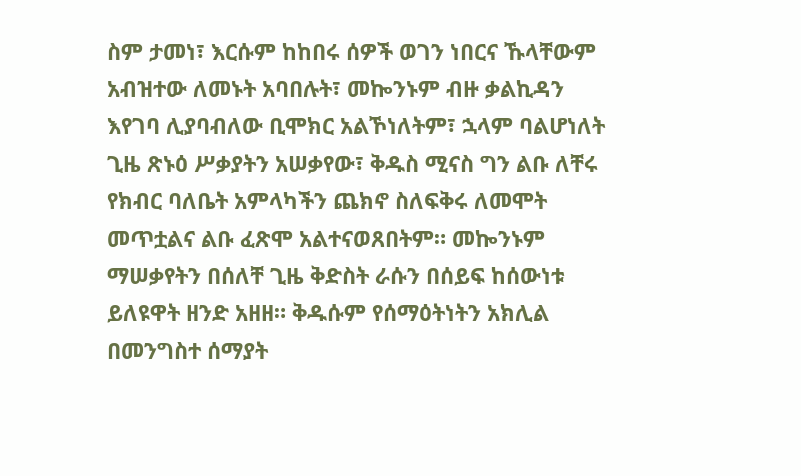ስም ታመነ፣ እርሱም ከከበሩ ሰዎች ወገን ነበርና ኹላቸውም አብዝተው ለመኑት አባበሉት፣ መኰንኑም ብዙ ቃልኪዳን እየገባ ሊያባብለው ቢሞክር አልኾነለትም፣ ኋላም ባልሆነለት ጊዜ ጽኑዕ ሥቃያትን አሠቃየው፣ ቅዱስ ሚናስ ግን ልቡ ለቸሩ የክብር ባለቤት አምላካችን ጨክኖ ስለፍቅሩ ለመሞት መጥቷልና ልቡ ፈጽሞ አልተናወጸበትም። መኰንኑም ማሠቃየትን በሰለቸ ጊዜ ቅድስት ራሱን በሰይፍ ከሰውነቱ ይለዩዋት ዘንድ አዘዘ። ቅዱሱም የሰማዕትነትን አክሊል በመንግስተ ሰማያት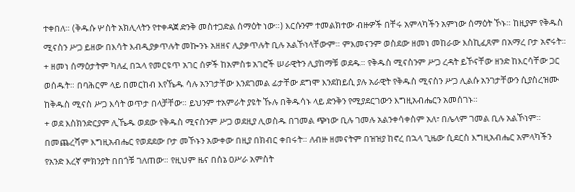ተቀበለ። (ቅዱሱ ሦስት አክሊላትን የተቀዳጀ ድንቅ መስተጋድል ሰማዕት ነው።) እርሱንም ተመልክተው ብዙዎች በቸሩ አምላካችን አምነው ሰማዕት ኾኑ። ከዚያም የቅዱስ ሚናስን ሥጋ ይዘው በእሳት እብዲያቃጥሉት መኰንኑ አዘዘና ሊያቃጥሉት ቢሉ አልኾነላቸውም። ምእመናንም ወስደው ዘመነ መከራው እስኪፈጸም በአማረ ቦታ አኖሩት።
+ ዘመነ ሰማዕታትም ካለፈ በኋላ የመርዩጥ አገር ሰዎች ከአምስቱ አገሮች ሠራዊትን ሊያከማቹ ወደዱ። የቅዱስ ሚናስንም ሥጋ ረዳት ይኾናቸው ዘንድ ከእርሳቸው ጋር ወሰዱት። በባሕርም ላይ በመርከብ እየኼዱ ሳሉ አንገታቸው እንደገመል ፊታቸው ደግሞ እንደከይሲ ያሉ አራዊት የቅዱስ ሚናስን ሥጋ ሊልሱ አንገታቸውን ሲያስረዝሙ ከቅዱስ ሚናስ ሥጋ እሳት ወጥታ በላቻቸው። ይህንም ተአምራት ያዩት ኹሉ በቅዱሳኑ ላይ ድንቅን የሚያደርገውን እግዚአብሔርን አመሰገኑ።
+ ወደ እስክንድርያም ሊኼዱ ወደው የቅዱስ ሚናስንም ሥጋ ወደዚያ ሊወስዱ በገመል ጭነው ቢሉ ገመሉ አልንቀሳቀስም አለ፣ በሌላም ገመል ቢሉ አልኾነም። በመጨረሻም እግዚአብሔር የወደደው ቦታ መኾኑን አውቀው በዚያ በክብር ቀበሩት። ለብዙ ዘመናትም በዝዝያ ከኖረ በኋላ ጊዜው ሲደርስ እግዚአብሔር አምላካችን የአንድ እረኛ ምክንያት በበጎቹ ገለጠው። የዚህም ዜና በሰኔ ዐሥራ አምስት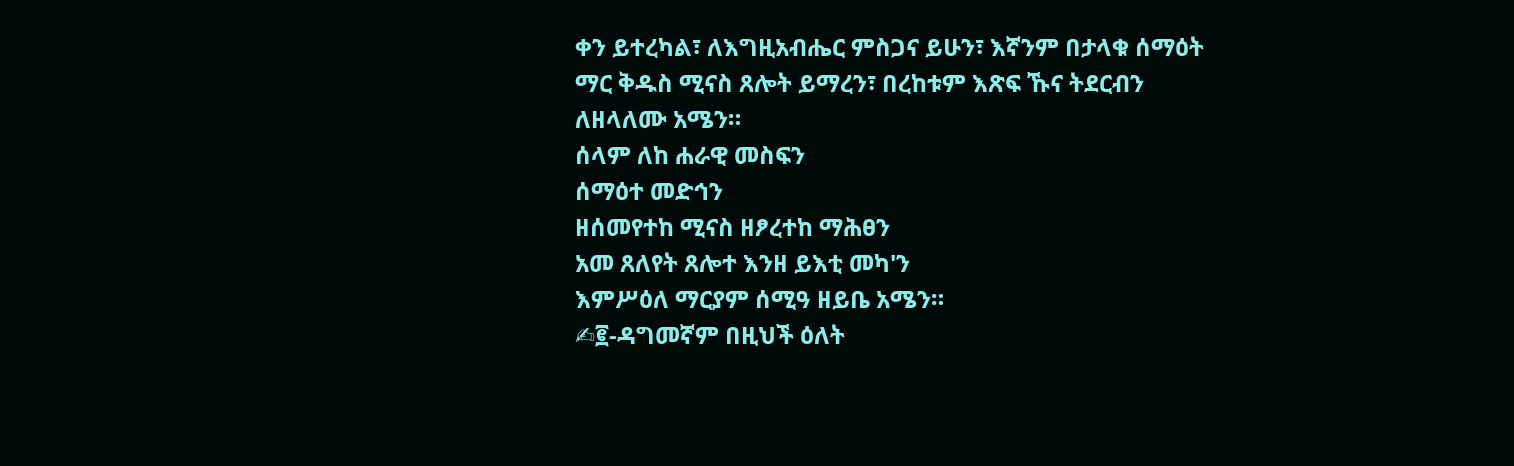ቀን ይተረካል፣ ለእግዚአብሔር ምስጋና ይሁን፣ እኛንም በታላቁ ሰማዕት ማር ቅዱስ ሚናስ ጸሎት ይማረን፣ በረከቱም እጽፍ ኹና ትደርብን ለዘላለሙ አሜን።
ሰላም ለከ ሐራዊ መስፍን
ሰማዕተ መድኅን
ዘሰመየተከ ሚናስ ዘፆረተከ ማሕፀን
አመ ጸለየት ጸሎተ እንዘ ይእቲ መካ'ን
እምሥዕለ ማርያም ሰሚዓ ዘይቤ አሜን።
✍፪-ዳግመኛም በዚህች ዕለት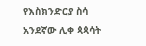የእስክንድርያ ስሳ አንደኛው ሊቀ ጳጳሳት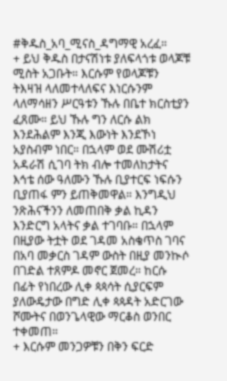#ቅዱስ_አባ_ሚናስ_ዳግማዊ አረፈ።
+ ይህ ቅዱስ በታናሽነቱ ያለፍላጎቱ ወላጆቹ ሚስት አጋቡት። እርሱም የወላጆቹን ትእዛዝ ላለመተላለፍና እነርሱንም ላለማሳዘን ሥርዓቱን ኹሉ በቤተ ክርስቲያን ፈጸሙ። ይህ ኹሉ ግን ለርሱ ልክ እንደሕልም እንጂ እውነት እንደኾነ አያስብም ነበር። በኋላም ወደ ሙሽሪቷ አዳራሽ ሲገባ ትክ ብሎ ተመለከታትና እኅቴ ሰው ዓለሙን ኹሉ ቢያተርፍ ነፍሱን ቢያጠፋ ምን ይጠቅመዋል። እንግዲህ ንጽሕናችንን ለመጠበቅ ቃል ኪዳን እንድርግ አላትና ቃል ተገባቡ። በኋላም በዚያው ትቷት ወደ ገዳመ አስቄጥስ ገባና በአባ መቃርስ ገዳም ውስት በዚያ መንኲሶ በገድል ተጸምዶ መኖር ጀመረ። ከርሱ በፊት የነበረው ሊቀ ጳጳሳት ሲያርፍም ያለውዴታው በግድ ሊቀ ጳጳዳት አድርገው ሾሙትና በወንጌላዊው ማርቆስ ወንበር ተቀመጠ።
+ እርሱም መንጋዎቹን በቅን ፍርድ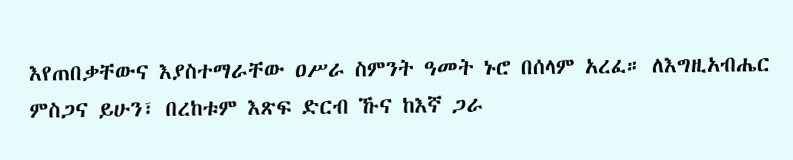እየጠበቃቸውና እያስተማራቸው ዐሥራ ስምንት ዓመት ኑሮ በሰላም አረፈ። ለእግዚአብሔር ምስጋና ይሁን፣ በረከቱም እጽፍ ድርብ ኹና ከእኛ ጋራ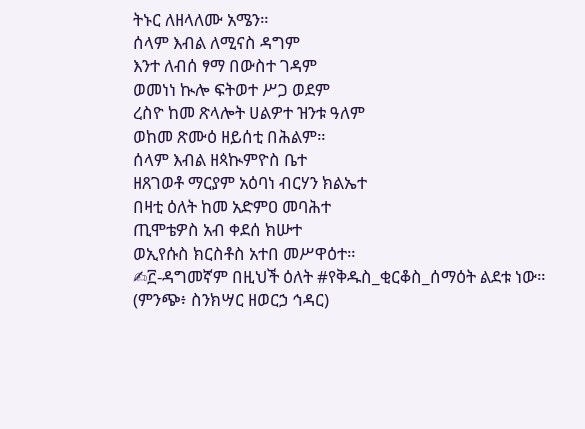ትኑር ለዘላለሙ አሜን።
ሰላም እብል ለሚናስ ዳግም
እንተ ለብሰ ፃማ በውስተ ገዳም
ወመነነ ኲሎ ፍትወተ ሥጋ ወደም
ረስዮ ከመ ጽላሎት ሀልዎተ ዝንቱ ዓለም
ወከመ ጽሙዕ ዘይሰቲ በሕልም።
ሰላም እብል ዘጳኲምዮስ ቤተ
ዘጸገወቶ ማርያም አዕባነ ብርሃን ክልኤተ
በዛቲ ዕለት ከመ አድምዐ መባሕተ
ጢሞቴዎስ አብ ቀደሰ ክሡተ
ወኢየሱስ ክርስቶስ አተበ መሥዋዕተ።
✍፫-ዳግመኛም በዚህች ዕለት #የቅዱስ_ቂርቆስ_ሰማዕት ልደቱ ነው።
(ምንጭ፥ ስንክሣር ዘወርኃ ኅዳር)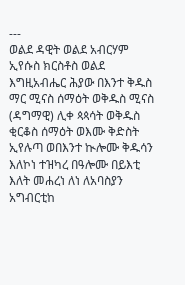---
ወልደ ዳዊት ወልደ አብርሃም ኢየሱስ ክርስቶስ ወልደ እግዚአብሔር ሕያው በእንተ ቅዱስ ማር ሚናስ ሰማዕት ወቅዱስ ሚናስ (ዳግማዊ) ሊቀ ጳጳሳት ወቅዱስ ቂርቆስ ሰማዕት ወእሙ ቅድስት ኢየሉጣ ወበእንተ ኲሎሙ ቅዱሳን እለኮነ ተዝካረ በዓሎሙ በይእቲ እለት መሐረነ ለነ ለአባስያን አግብርቲከ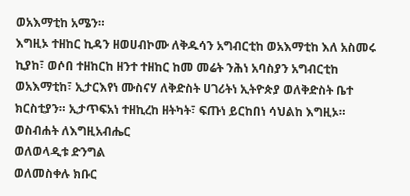ወአእማቲከ አሜን።
እግዚኦ ተዘከር ኪዳን ዘወሀብኮሙ ለቅዱሳን አግብርቲከ ወአእማቲከ እለ አስመሩ ኪያከ፣ ወሶበ ተዘከርከ ዘንተ ተዘከር ከመ መሬት ንሕነ አባስያን አግብርቲከ ወአእማቲከ፣ ኢታርእየነ ሙስናሃ ለቅድስት ሀገሪትነ ኢትዮጵያ ወለቅድስት ቤተ ክርስቲያን። ኢታጥፍአነ ተዘኪረከ ዘትካት፣ ፍጡነ ይርከበነ ሳህልከ እግዚኦ።
ወስብሐት ለእግዚአብሔር
ወለወላዲቱ ድንግል
ወለመስቀሉ ክቡር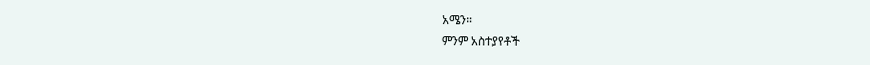አሜን።
ምንም አስተያየቶች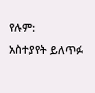የሉም:
አስተያየት ይለጥፉ